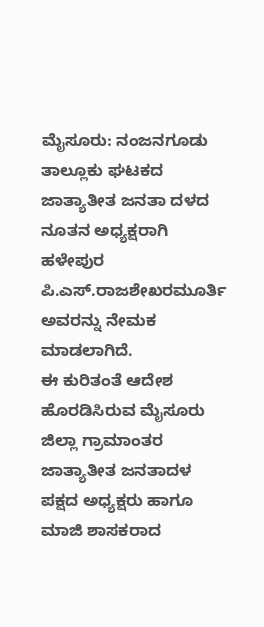ಮೈಸೂರು: ನಂಜನಗೂಡು ತಾಲ್ಲೂಕು ಘಟಕದ ಜಾತ್ಯಾತೀತ ಜನತಾ ದಳದ ನೂತನ ಅಧ್ಯಕ್ಷರಾಗಿ ಹಳೇಪುರ ಪಿ.ಎಸ್.ರಾಜಶೇಖರಮೂರ್ತಿ ಅವರನ್ನು ನೇಮಕ ಮಾಡಲಾಗಿದೆ.
ಈ ಕುರಿತಂತೆ ಆದೇಶ ಹೊರಡಿಸಿರುವ ಮೈಸೂರು ಜಿಲ್ಲಾ ಗ್ರಾಮಾಂತರ ಜಾತ್ಯಾತೀತ ಜನತಾದಳ ಪಕ್ಷದ ಅಧ್ಯಕ್ಷರು ಹಾಗೂ ಮಾಜಿ ಶಾಸಕರಾದ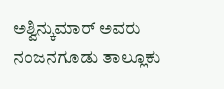ಅಶ್ವಿನ್ಕುಮಾರ್ ಅವರು ನಂಜನಗೂಡು ತಾಲ್ಲೂಕು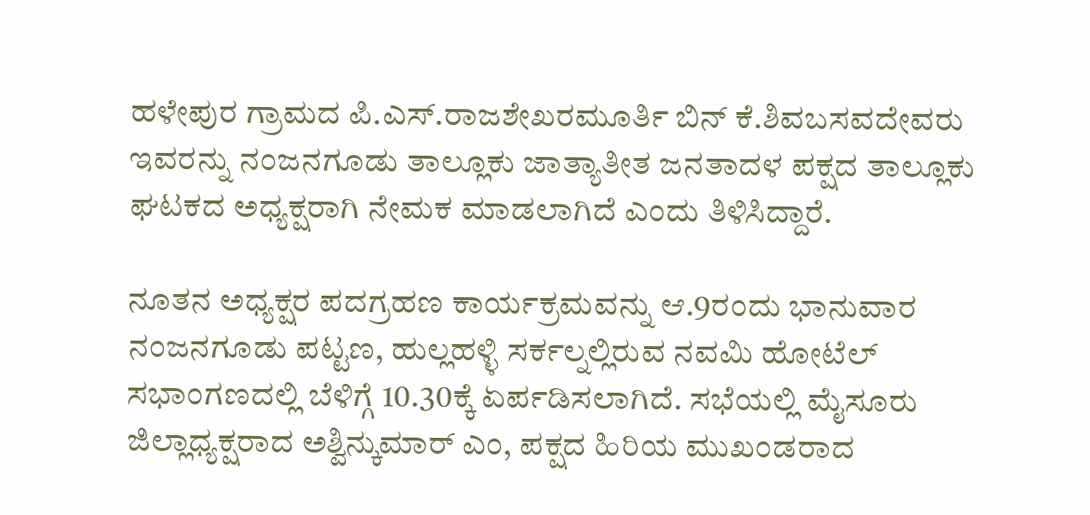ಹಳೇಪುರ ಗ್ರಾಮದ ಪಿ.ಎಸ್.ರಾಜಶೇಖರಮೂರ್ತಿ ಬಿನ್ ಕೆ.ಶಿವಬಸವದೇವರು ಇವರನ್ನು ನಂಜನಗೂಡು ತಾಲ್ಲೂಕು ಜಾತ್ಯಾತೀತ ಜನತಾದಳ ಪಕ್ಷದ ತಾಲ್ಲೂಕು ಘಟಕದ ಅಧ್ಯಕ್ಷರಾಗಿ ನೇಮಕ ಮಾಡಲಾಗಿದೆ ಎಂದು ತಿಳಿಸಿದ್ದಾರೆ.

ನೂತನ ಅಧ್ಯಕ್ಷರ ಪದಗ್ರಹಣ ಕಾರ್ಯಕ್ರಮವನ್ನು ಆ.9ರಂದು ಭಾನುವಾರ ನಂಜನಗೂಡು ಪಟ್ಟಣ, ಹುಲ್ಲಹಳ್ಳಿ ಸರ್ಕಲ್ನಲ್ಲಿರುವ ನವಮಿ ಹೋಟೆಲ್ ಸಭಾಂಗಣದಲ್ಲಿ ಬೆಳಿಗ್ಗೆ 10.30ಕ್ಕೆ ಏರ್ಪಡಿಸಲಾಗಿದೆ. ಸಭೆಯಲ್ಲಿ ಮೈಸೂರು ಜಿಲ್ಲಾಧ್ಯಕ್ಷರಾದ ಅಶ್ವಿನ್ಕುಮಾರ್ ಎಂ, ಪಕ್ಷದ ಹಿರಿಯ ಮುಖಂಡರಾದ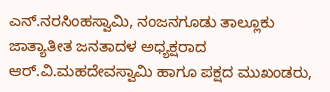ಎನ್.ನರಸಿಂಹಸ್ವಾಮಿ, ನಂಜನಗೂಡು ತಾಲ್ಲೂಕು ಜಾತ್ಯಾತೀತ ಜನತಾದಳ ಅಧ್ಯಕ್ಷರಾದ ಆರ್.ವಿ.ಮಹದೇವಸ್ವಾಮಿ ಹಾಗೂ ಪಕ್ಷದ ಮುಖಂಡರು,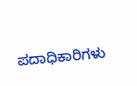ಪದಾಧಿಕಾರಿಗಳು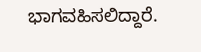ಭಾಗವಹಿಸಲಿದ್ದಾರೆ.